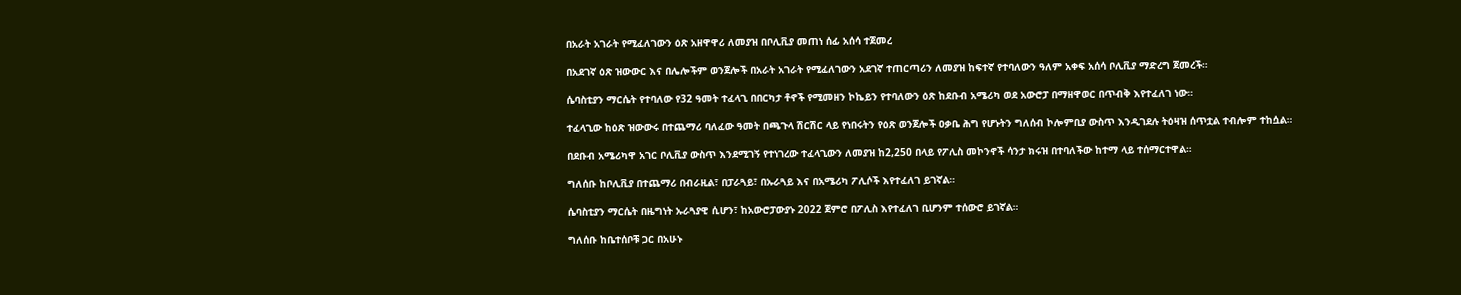በአራት አገራት የሚፈለገውን ዕጽ አዘዋዋሪ ለመያዝ በቦሊቪያ መጠነ ሰፊ አሰሳ ተጀመረ

በአደገኛ ዕጽ ዝውውር እና በሌሎችም ወንጀሎች በአራት አገራት የሚፈለገውን አደገኛ ተጠርጣሪን ለመያዝ ከፍተኛ የተባለውን ዓለም አቀፍ አሰሳ ቦሊቪያ ማድረግ ጀመረች።

ሴባስቲያን ማርሴት የተባለው የ32 ዓመት ተፈላጊ በበርካታ ቶኖች የሚመዘን ኮኬይን የተባለውን ዕጽ ከደቡብ አሜሪካ ወደ አውሮፓ በማዘዋወር በጥብቅ እየተፈለገ ነው።

ተፈላጊው ከዕጽ ዝውውሩ በተጨማሪ ባለፈው ዓመት በጫጉላ ሽርሽር ላይ የነበሩትን የዕጽ ወንጀሎች ዐቃቤ ሕግ የሆኑትን ግለሰብ ኮሎምቢያ ውስጥ እንዲገደሉ ትዕዛዝ ሰጥቷል ተብሎም ተከሷል።

በደቡብ አሜሪካዋ አገር ቦሊቪያ ውስጥ እንደሚገኝ የተነገረው ተፈላጊውን ለመያዝ ከ2,250 በላይ የፖሊስ መኮንኖች ሳንታ ክሩዝ በተባለችው ከተማ ላይ ተሰማርተዋል።

ግለሰቡ ከቦሊቪያ በተጨማሪ በብራዚል፣ በፓራጓይ፣ በኡራጓይ እና በአሜሪካ ፖሊሶች እየተፈለገ ይገኛል።

ሴባስቲያን ማርሴት በዜግነት ኡራጓያዊ ሲሆን፣ ከአውሮፓውያኑ 2022 ጀምሮ በፖሊስ እየተፈለገ ቢሆንም ተሰውሮ ይገኛል።

ግለሰቡ ከቤተሰቦቹ ጋር በአሁኑ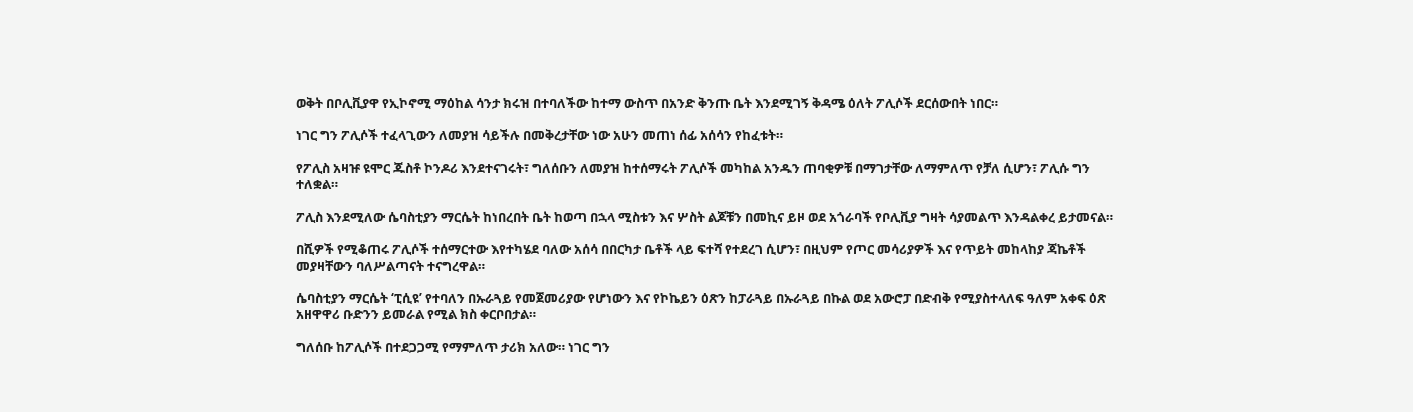ወቅት በቦሊቪያዋ የኢኮኖሚ ማዕከል ሳንታ ክሩዝ በተባለችው ከተማ ውስጥ በአንድ ቅንጡ ቤት እንደሚገኝ ቅዳሜ ዕለት ፖሊሶች ደርሰውበት ነበር።

ነገር ግን ፖሊሶች ተፈላጊውን ለመያዝ ሳይችሉ በመቅረታቸው ነው አሁን መጠነ ሰፊ አሰሳን የከፈቱት።

የፖሊስ አዛዡ ዩሞር ጁስቶ ኮንዶሪ እንደተናገሩት፣ ግለሰቡን ለመያዝ ከተሰማሩት ፖሊሶች መካከል አንዱን ጠባቂዎቹ በማገታቸው ለማምለጥ የቻለ ሲሆን፣ ፖሊሱ ግን ተለቋል።

ፖሊስ እንደሚለው ሴባስቲያን ማርሴት ከነበረበት ቤት ከወጣ በኋላ ሚስቱን እና ሦስት ልጆቹን በመኪና ይዞ ወደ አጎራባች የቦሊቪያ ግዛት ሳያመልጥ እንዳልቀረ ይታመናል።

በሺዎች የሚቆጠሩ ፖሊሶች ተሰማርተው እየተካሄደ ባለው አሰሳ በበርካታ ቤቶች ላይ ፍተሻ የተደረገ ሲሆን፣ በዚህም የጦር መሳሪያዎች እና የጥይት መከላከያ ጃኬቶች መያዛቸውን ባለሥልጣናት ተናግረዋል።

ሴባስቲያን ማርሴት ‘ፒሲዩ’ የተባለን በኡራጓይ የመጀመሪያው የሆነውን እና የኮኬይን ዕጽን ከፓራጓይ በኡራጓይ በኩል ወደ አውሮፓ በድብቅ የሚያስተላለፍ ዓለም አቀፍ ዕጽ አዘዋዋሪ ቡድንን ይመራል የሚል ክስ ቀርቦበታል።

ግለሰቡ ከፖሊሶች በተደጋጋሚ የማምለጥ ታሪክ አለው። ነገር ግን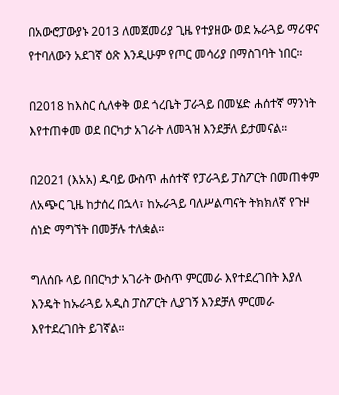በአውሮፓውያኑ 2013 ለመጀመሪያ ጊዜ የተያዘው ወደ ኡራጓይ ማሪዋና የተባለውን አደገኛ ዕጽ እንዲሁም የጦር መሳሪያ በማስገባት ነበር።

በ2018 ከእስር ሲለቀቅ ወደ ጎረቤት ፓራጓይ በመሄድ ሐሰተኛ ማንነት እየተጠቀመ ወደ በርካታ አገራት ለመጓዝ እንደቻለ ይታመናል።

በ2021 (እአአ) ዱባይ ውስጥ ሐሰተኛ የፓራጓይ ፓስፖርት በመጠቀም ለአጭር ጊዜ ከታሰረ በኋላ፣ ከኡራጓይ ባለሥልጣናት ትክክለኛ የጉዞ ሰነድ ማግኘት በመቻሉ ተለቋል።

ግለሰቡ ላይ በበርካታ አገራት ውስጥ ምርመራ እየተደረገበት እያለ እንዴት ከኡራጓይ አዲስ ፓስፖርት ሊያገኝ እንደቻለ ምርመራ እየተደረገበት ይገኛል።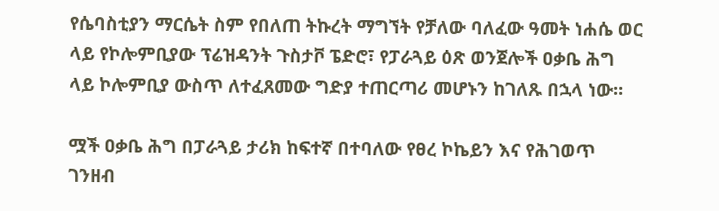የሴባስቲያን ማርሴት ስም የበለጠ ትኩረት ማግኘት የቻለው ባለፈው ዓመት ነሐሴ ወር ላይ የኮሎምቢያው ፕሬዝዳንት ጉስታቮ ፔድሮ፣ የፓራጓይ ዕጽ ወንጀሎች ዐቃቤ ሕግ ላይ ኮሎምቢያ ውስጥ ለተፈጸመው ግድያ ተጠርጣሪ መሆኑን ከገለጹ በኋላ ነው።

ሟች ዐቃቤ ሕግ በፓራጓይ ታሪክ ከፍተኛ በተባለው የፀረ ኮኬይን እና የሕገወጥ ገንዘብ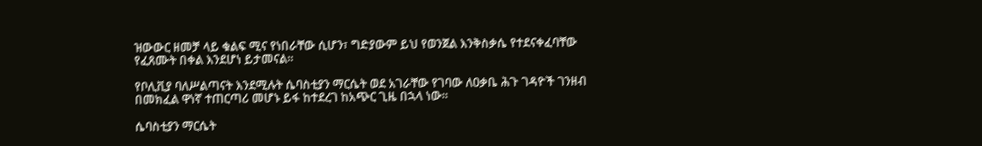ዝውውር ዘመቻ ላይ ቁልፍ ሚና የነበራቸው ሲሆን፣ ግድያውም ይህ የወንጀል እንቅስቃሴ የተደናቀፈባቸው የፈጸሙት በቀል እንደሆነ ይታመናል።

የቦሊቪያ ባለሥልጣናት እንደሚሉት ሴባስቲያን ማርሴት ወደ አገራቸው የገባው ለዐቃቤ ሕጉ ገዳዮች ገንዘብ በመክፈል ዋነኛ ተጠርጣሪ መሆኑ ይፋ ከተደረገ ከአጭር ጊዜ በኋላ ነው።

ሴባስቲያን ማርሴት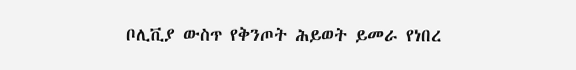ቦሊቪያ ውስጥ የቅንጦት ሕይወት ይመራ የነበረ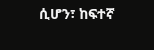ሲሆን፣ ከፍተኛ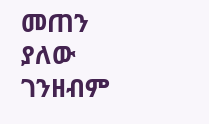መጠን ያለው ገንዘብም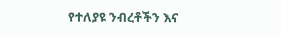የተለያዩ ንብረቶችን እና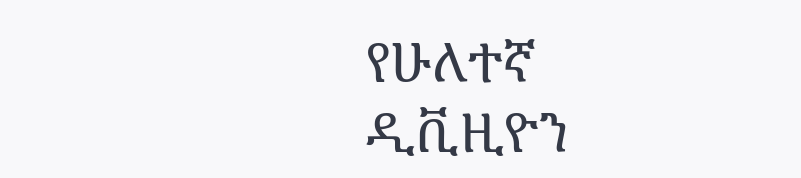የሁለተኛ ዲቪዚዮን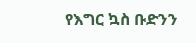የእግር ኳስ ቡድንን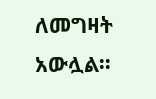ለመግዛት አውሏል።